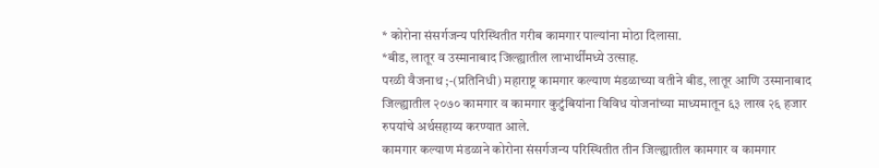* कोरोना संसर्गजन्य परिस्थितीत गरीब कामगार पाल्यांना मोठा दिलासा.
*बीड, लातूर व उस्मानाबाद जिल्ह्यातील लाभार्थींमध्ये उत्साह.
परळी वैजनाथ ;-(प्रतिनिधी) महाराष्ट्र कामगार कल्याण मंडळाच्या वतीने बीड, लातूर आणि उस्मानाबाद जिल्ह्यातील २०७० कामगार व कामगार कुटुंबियांना विविध योजनांच्या माध्यमातून ६३ लाख २६ हजार रुपयांचे अर्थसहाय्य करण्यात आले.
कामगार कल्याण मंडळाने कोरोना संसर्गजन्य परिस्थितीत तीन जिल्ह्यातील कामगार व कामगार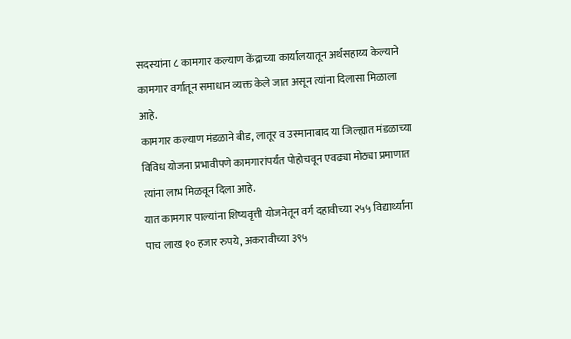सदस्यांना ८ कामगार कल्याण केंद्राच्या कार्यालयातून अर्थसहाय्य केल्याने कामगार वर्गातून समाधान व्यक्त केले जात असून त्यांना दिलासा मिळाला आहे.
कामगार कल्याण मंडळाने बीड, लातूर व उस्मानाबाद या जिल्ह्यात मंडळाच्या विविध योजना प्रभावीपणे कामगारांपर्यंत पोहोचवून एवढ्या मोठ्या प्रमाणात त्यांना लाभ मिळवून दिला आहे.
यात कामगार पाल्यांना शिष्यवृत्ती योजनेतून वर्ग दहावीच्या २५५ विद्यार्थ्यांना पाच लाख १० हजार रुपये, अकरावीच्या ३९५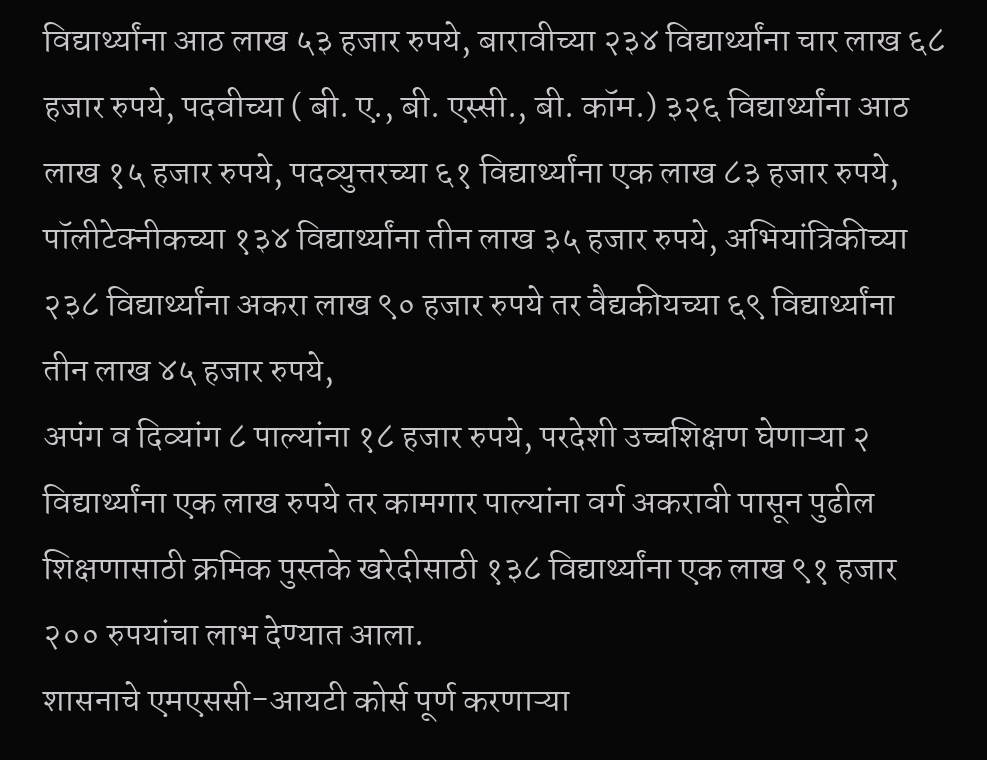विद्यार्थ्यांना आठ लाख ५३ हजार रुपये, बारावीच्या २३४ विद्यार्थ्यांना चार लाख ६८ हजार रुपये, पदवीच्या ( बी. ए., बी. एस्सी., बी. कॉम.) ३२६ विद्यार्थ्यांना आठ लाख १५ हजार रुपये, पदव्युत्तरच्या ६१ विद्यार्थ्यांना एक लाख ८३ हजार रुपये, पॉलीटेक्नीकच्या १३४ विद्यार्थ्यांना तीन लाख ३५ हजार रुपये, अभियांत्रिकीच्या २३८ विद्यार्थ्यांना अकरा लाख ९० हजार रुपये तर वैद्यकीयच्या ६९ विद्यार्थ्यांना तीन लाख ४५ हजार रुपये,
अपंग व दिव्यांग ८ पाल्यांना १८ हजार रुपये, परदेशी उच्चशिक्षण घेणाऱ्या २ विद्यार्थ्यांना एक लाख रुपये तर कामगार पाल्यांना वर्ग अकरावी पासून पुढील शिक्षणासाठी क्रमिक पुस्तके खरेदीसाठी १३८ विद्यार्थ्यांना एक लाख ९१ हजार २०० रुपयांचा लाभ देण्यात आला.
शासनाचे एमएससी-आयटी कोर्स पूर्ण करणाऱ्या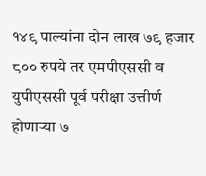१४९ पाल्यांना दोन लाख ७९ हजार ८०० रुपये तर एमपीएससी व युपीएससी पूर्व परीक्षा उत्तीर्ण होणाऱ्या ७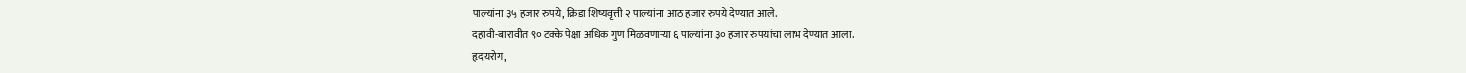पाल्यांना ३५ हजार रुपये, क्रिडा शिष्यवृत्ती २ पाल्यांना आठ हजार रुपये देण्यात आले.
दहावी-बारावीत ९० टक्के पेक्षा अधिक गुण मिळवणाऱ्या ६ पाल्यांना ३० हजार रुपयांचा लाभ देण्यात आला.
हृदयरोग,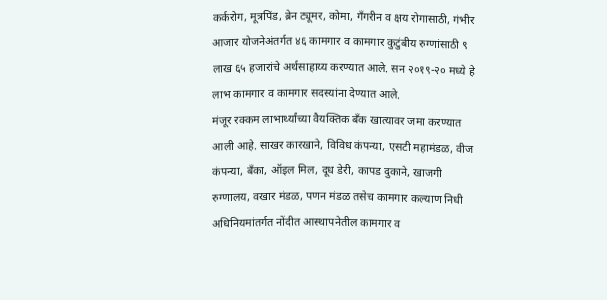कर्करोग, मूत्रपिंड, ब्रेन ट्यूमर, कोमा, गॅंगरीन व क्षय रोगासाठी, गंभीर आजार योजनेअंतर्गत ४६ कामगार व कामगार कुटुंबीय रुग्णांसाठी ९ लाख ६५ हजारांचे अर्थसाहाय्य करण्यात आले. सन २०१९-२० मध्ये हे लाभ कामगार व कामगार सदस्यांना देण्यात आले.
मंजूर रक्कम लाभार्थ्यांच्या वैयक्तिक बँक खात्यावर जमा करण्यात आली आहे. साखर कारखाने, विविध कंपन्या, एसटी महामंडळ, वीज कंपन्या, बँका, ऑइल मिल, दूध डेरी, कापड दुकाने, खाजगी रुग्णालय, वखार मंडळ, पणन मंडळ तसेच कामगार कल्याण निधी अधिनियमांतर्गत नोंदीत आस्थापनेतील कामगार व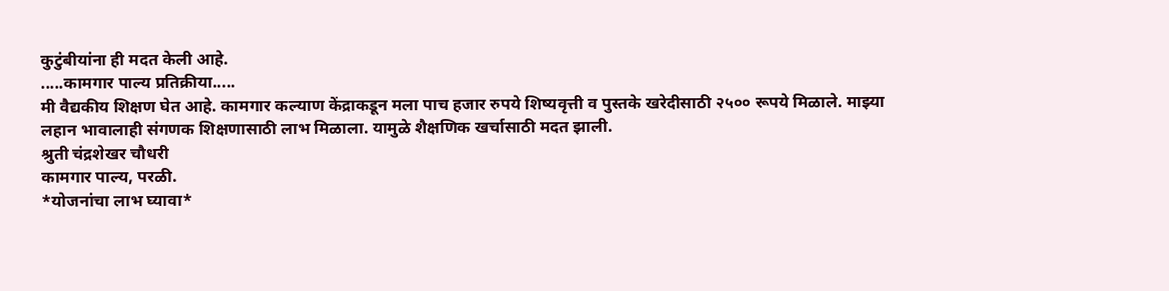कुटुंबीयांना ही मदत केली आहे.
.....कामगार पाल्य प्रतिक्रीया.....
मी वैद्यकीय शिक्षण घेत आहे. कामगार कल्याण केंद्राकडून मला पाच हजार रुपये शिष्यवृत्ती व पुस्तके खरेदीसाठी २५०० रूपये मिळाले. माझ्या लहान भावालाही संगणक शिक्षणासाठी लाभ मिळाला. यामुळे शैक्षणिक खर्चासाठी मदत झाली.
श्रुती चंद्रशेखर चौधरी
कामगार पाल्य, परळी.
*योजनांचा लाभ घ्यावा*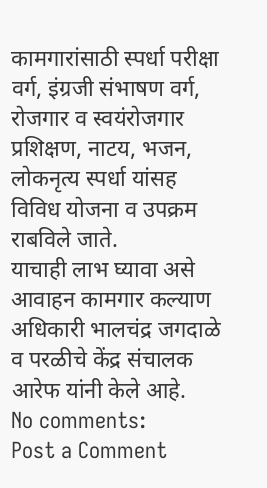कामगारांसाठी स्पर्धा परीक्षा वर्ग, इंग्रजी संभाषण वर्ग, रोजगार व स्वयंरोजगार प्रशिक्षण, नाटय, भजन, लोकनृत्य स्पर्धा यांसह विविध योजना व उपक्रम राबविले जाते.
याचाही लाभ घ्यावा असे आवाहन कामगार कल्याण अधिकारी भालचंद्र जगदाळे व परळीचे केंद्र संचालक आरेफ यांनी केले आहे.
No comments:
Post a Comment